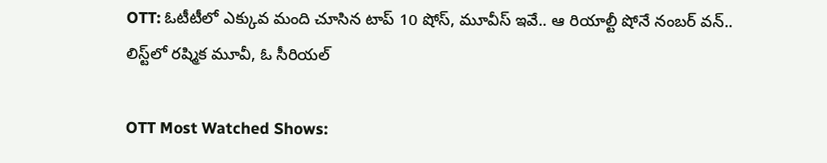OTT: ఓటీటీలో ఎక్కువ మంది చూసిన టాప్ 10 షోస్, మూవీస్ ఇవే.. ఆ రియాల్టీ షోనే నంబర్ వన్.. లిస్ట్‌లో రష్మిక మూవీ, ఓ సీరియల్

OTT Most Watched Shows: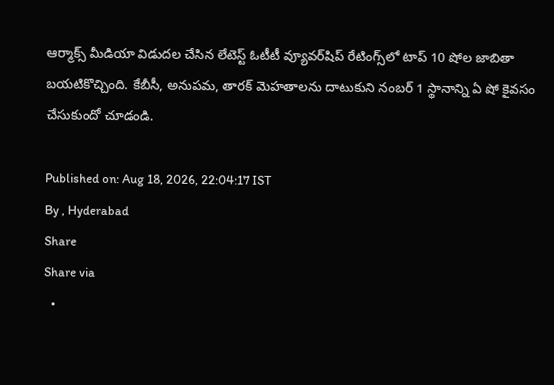ఆర్మాక్స్ మీడియా విడుదల చేసిన లేటెస్ట్ ఓటీటీ వ్యూవర్‌షిప్ రేటింగ్స్‌లో టాప్ 10 షోల జాబితా బయటికొచ్చింది. కేబీసీ, అనుపమ, తారక్ మెహతాలను దాటుకుని నంబర్ 1 స్థానాన్ని ఏ షో కైవసం చేసుకుందో చూడండి.

Published on: Aug 18, 2026, 22:04:17 IST
By , Hyderabad
Share
Share via
  •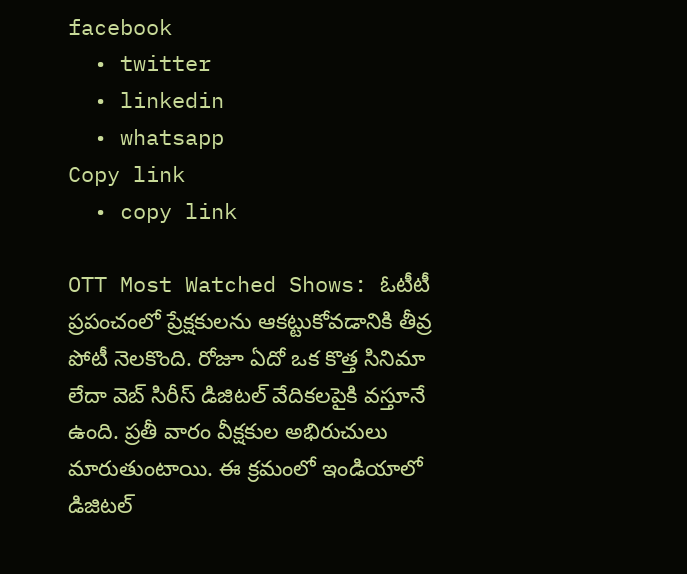facebook
  • twitter
  • linkedin
  • whatsapp
Copy link
  • copy link

OTT Most Watched Shows: ఓటీటీ ప్రపంచంలో ప్రేక్షకులను ఆకట్టుకోవడానికి తీవ్ర పోటీ నెలకొంది. రోజూ ఏదో ఒక కొత్త సినిమా లేదా వెబ్ సిరీస్ డిజిటల్ వేదికలపైకి వస్తూనే ఉంది. ప్రతీ వారం వీక్షకుల అభిరుచులు మారుతుంటాయి. ఈ క్రమంలో ఇండియాలో డిజిటల్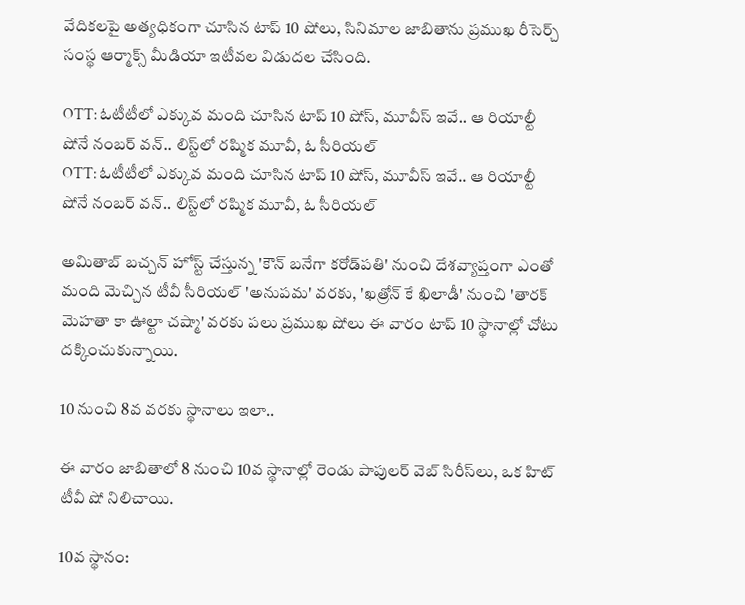వేదికలపై అత్యధికంగా చూసిన టాప్ 10 షోలు, సినిమాల జాబితాను ప్రముఖ రీసెర్చ్ సంస్థ ఆర్మాక్స్ మీడియా ఇటీవల విడుదల చేసింది.

OTT: ఓటీటీలో ఎక్కువ మంది చూసిన టాప్ 10 షోస్, మూవీస్ ఇవే.. ఆ రియాల్టీ షోనే నంబర్ వన్.. లిస్ట్‌లో రష్మిక మూవీ, ఓ సీరియల్
OTT: ఓటీటీలో ఎక్కువ మంది చూసిన టాప్ 10 షోస్, మూవీస్ ఇవే.. ఆ రియాల్టీ షోనే నంబర్ వన్.. లిస్ట్‌లో రష్మిక మూవీ, ఓ సీరియల్

అమితాబ్ బచ్చన్ హోస్ట్ చేస్తున్న 'కౌన్ బనేగా కరోడ్‌పతి' నుంచి దేశవ్యాప్తంగా ఎంతో మంది మెచ్చిన టీవీ సీరియల్ 'అనుపమ' వరకు, 'ఖత్రోన్ కే ఖిలాడీ' నుంచి 'తారక్ మెహతా కా ఊల్టా చష్మా' వరకు పలు ప్రముఖ షోలు ఈ వారం టాప్ 10 స్థానాల్లో చోటు దక్కించుకున్నాయి.

10 నుంచి 8వ వరకు స్థానాలు ఇలా..

ఈ వారం జాబితాలో 8 నుంచి 10వ స్థానాల్లో రెండు పాపులర్ వెబ్ సిరీస్‌లు, ఒక హిట్ టీవీ షో నిలిచాయి.

10వ స్థానం: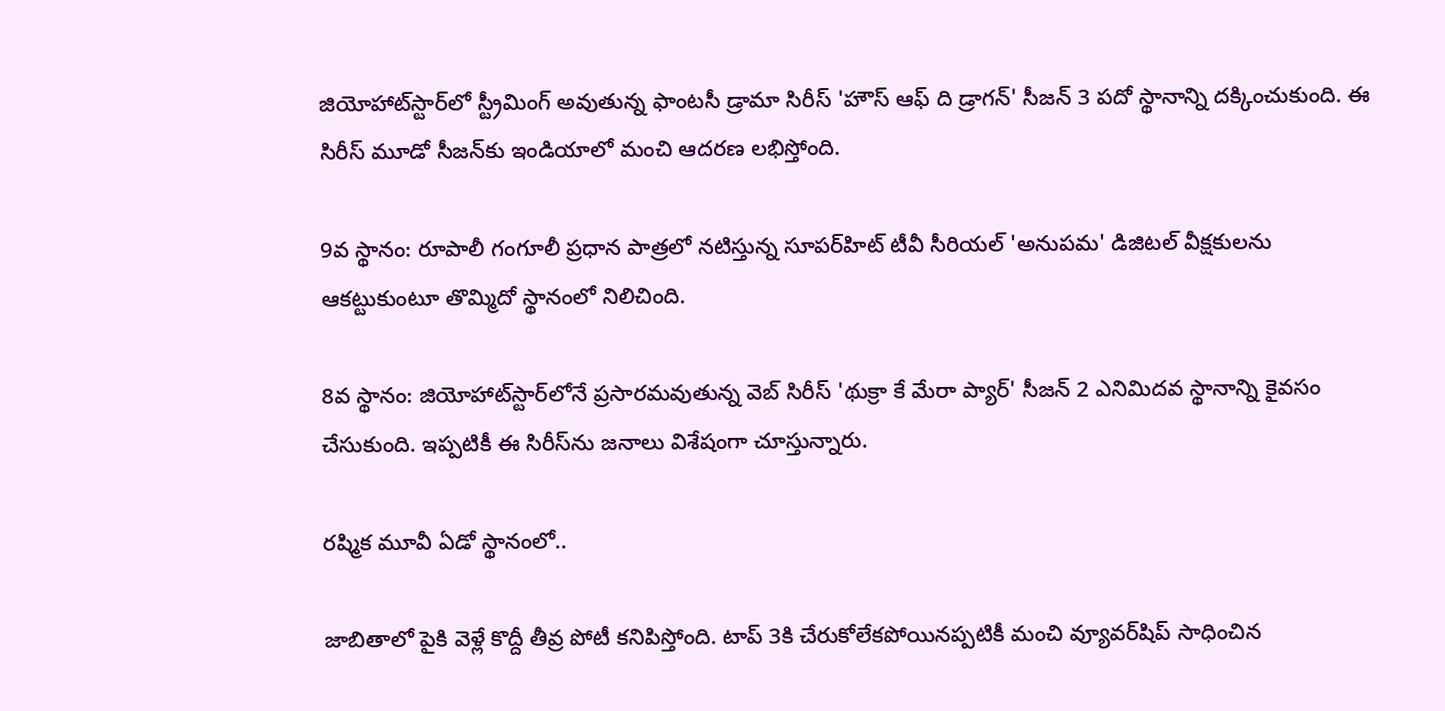జియోహాట్‌స్టార్‌లో స్ట్రీమింగ్ అవుతున్న ఫాంటసీ డ్రామా సిరీస్ 'హౌస్ ఆఫ్ ది డ్రాగన్' సీజన్ 3 పదో స్థానాన్ని దక్కించుకుంది. ఈ సిరీస్ మూడో సీజన్‌కు ఇండియాలో మంచి ఆదరణ లభిస్తోంది.

9వ స్థానం: రూపాలీ గంగూలీ ప్రధాన పాత్రలో నటిస్తున్న సూపర్‌హిట్ టీవీ సీరియల్ 'అనుపమ' డిజిటల్ వీక్షకులను ఆకట్టుకుంటూ తొమ్మిదో స్థానంలో నిలిచింది.

8వ స్థానం: జియోహాట్‌స్టార్‌లోనే ప్రసారమవుతున్న వెబ్ సిరీస్ 'థుక్రా కే మేరా ప్యార్' సీజన్ 2 ఎనిమిదవ స్థానాన్ని కైవసం చేసుకుంది. ఇప్పటికీ ఈ సిరీస్‌ను జనాలు విశేషంగా చూస్తున్నారు.

రష్మిక మూవీ ఏడో స్థానంలో..

జాబితాలో పైకి వెళ్లే కొద్దీ తీవ్ర పోటీ కనిపిస్తోంది. టాప్ 3కి చేరుకోలేకపోయినప్పటికీ మంచి వ్యూవర్‌షిప్ సాధించిన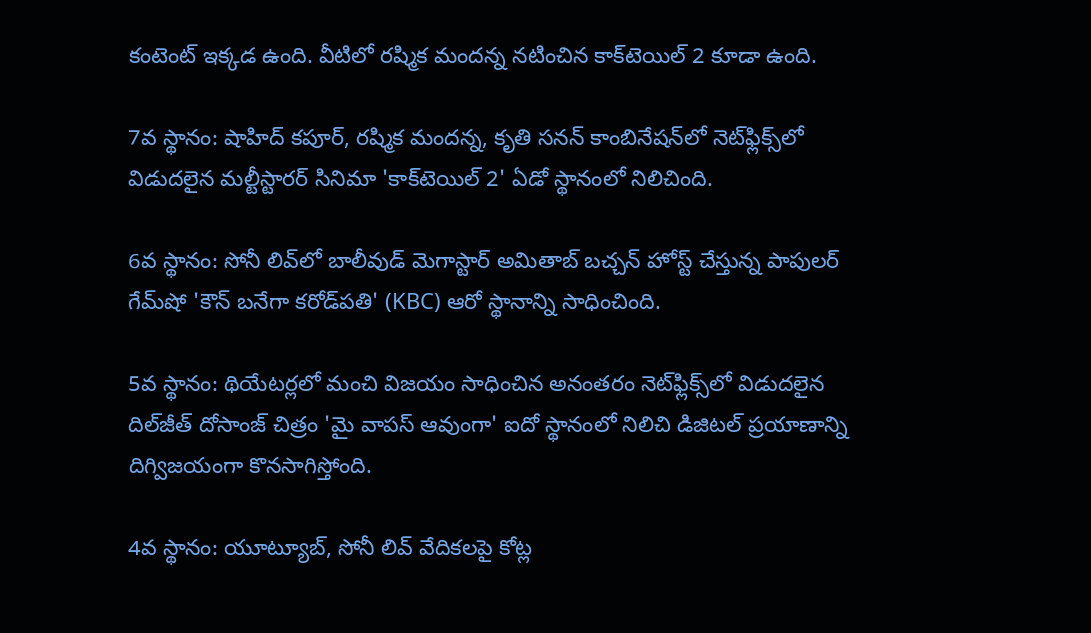కంటెంట్ ఇక్కడ ఉంది. వీటిలో రష్మిక మందన్న నటించిన కాక్‌టెయిల్ 2 కూడా ఉంది.

7వ స్థానం: షాహిద్ కపూర్, రష్మిక మందన్న, కృతి సనన్ కాంబినేషన్‌లో నెట్‌ఫ్లిక్స్‌లో విడుదలైన మల్టీస్టారర్ సినిమా 'కాక్‌టెయిల్ 2' ఏడో స్థానంలో నిలిచింది.

6వ స్థానం: సోనీ లివ్‌లో బాలీవుడ్ మెగాస్టార్ అమితాబ్ బచ్చన్ హోస్ట్ చేస్తున్న పాపులర్ గేమ్‌షో 'కౌన్ బనేగా కరోడ్‌పతి' (KBC) ఆరో స్థానాన్ని సాధించింది.

5వ స్థానం: థియేటర్లలో మంచి విజయం సాధించిన అనంతరం నెట్‌ఫ్లిక్స్‌లో విడుదలైన దిల్‌జీత్ దోసాంజ్ చిత్రం 'మై వాపస్ ఆవుంగా' ఐదో స్థానంలో నిలిచి డిజిటల్ ప్రయాణాన్ని దిగ్విజయంగా కొనసాగిస్తోంది.

4వ స్థానం: యూట్యూబ్, సోనీ లివ్ వేదికలపై కోట్ల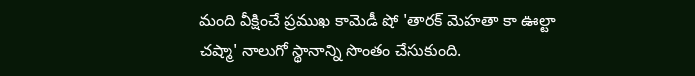మంది వీక్షించే ప్రముఖ కామెడీ షో 'తారక్ మెహతా కా ఊల్టా చష్మా' నాలుగో స్థానాన్ని సొంతం చేసుకుంది.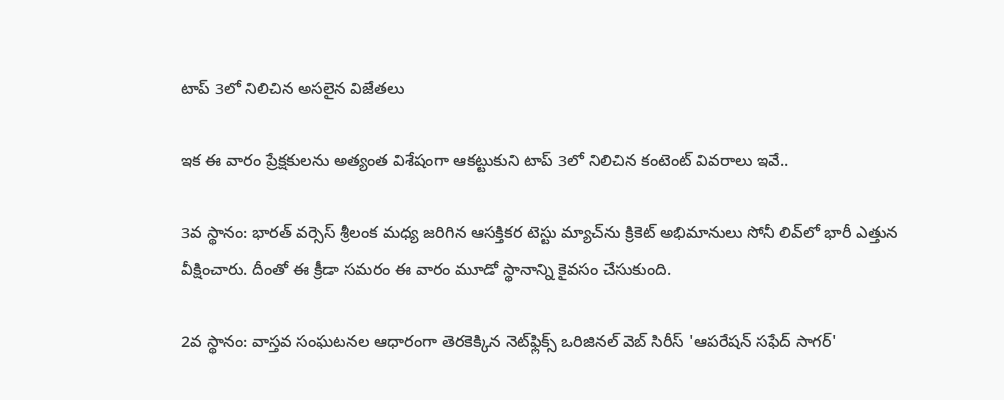టాప్ 3లో నిలిచిన అసలైన విజేతలు

ఇక ఈ వారం ప్రేక్షకులను అత్యంత విశేషంగా ఆకట్టుకుని టాప్ 3లో నిలిచిన కంటెంట్ వివరాలు ఇవే..

3వ స్థానం: భారత్ వర్సెస్ శ్రీలంక మధ్య జరిగిన ఆసక్తికర టెస్టు మ్యాచ్‌ను క్రికెట్ అభిమానులు సోనీ లివ్‌లో భారీ ఎత్తున వీక్షించారు. దీంతో ఈ క్రీడా సమరం ఈ వారం మూడో స్థానాన్ని కైవసం చేసుకుంది.

2వ స్థానం: వాస్తవ సంఘటనల ఆధారంగా తెరకెక్కిన నెట్‌ఫ్లిక్స్ ఒరిజినల్ వెబ్ సిరీస్ 'ఆపరేషన్ సఫేద్ సాగర్'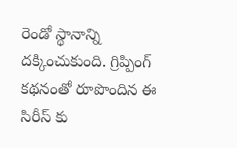రెండో స్థానాన్ని దక్కించుకుంది. గ్రిప్పింగ్ కథనంతో రూపొందిన ఈ సిరీస్ కు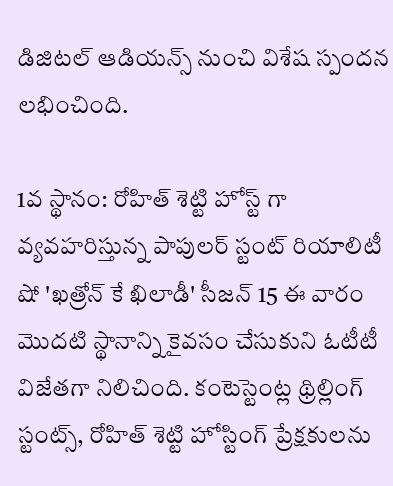డిజిటల్ ఆడియన్స్ నుంచి విశేష స్పందన లభించింది.

1వ స్థానం: రోహిత్ శెట్టి హోస్ట్ గా వ్యవహరిస్తున్న పాపులర్ స్టంట్ రియాలిటీ షో 'ఖత్రోన్ కే ఖిలాడీ' సీజన్ 15 ఈ వారం మొదటి స్థానాన్ని కైవసం చేసుకుని ఓటీటీ విజేతగా నిలిచింది. కంటెస్టెంట్ల థ్రిల్లింగ్ స్టంట్స్, రోహిత్ శెట్టి హోస్టింగ్ ప్రేక్షకులను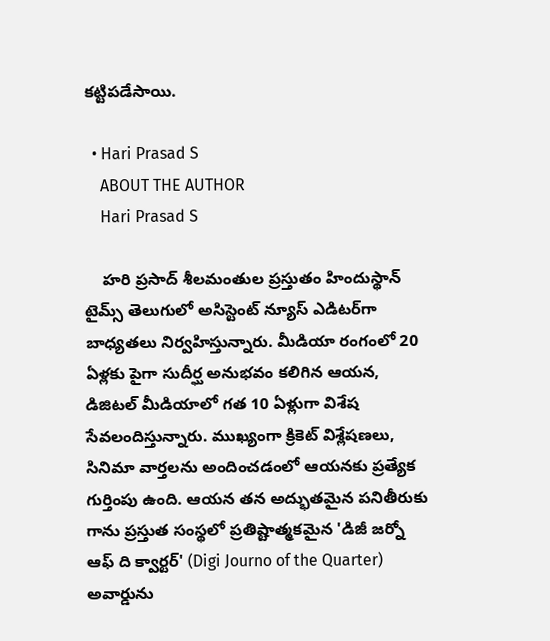కట్టిపడేసాయి.

  • Hari Prasad S
    ABOUT THE AUTHOR
    Hari Prasad S

    హరి ప్రసాద్ శీలమంతుల ప్రస్తుతం హిందుస్థాన్ టైమ్స్ తెలుగులో అసిస్టెంట్ న్యూస్ ఎడిటర్‌గా బాధ్యతలు నిర్వహిస్తున్నారు. మీడియా రంగంలో 20 ఏళ్లకు పైగా సుదీర్ఘ అనుభవం కలిగిన ఆయన, డిజిటల్ మీడియాలో గత 10 ఏళ్లుగా విశేష సేవలందిస్తున్నారు. ముఖ్యంగా క్రికెట్ విశ్లేషణలు, సినిమా వార్తలను అందించడంలో ఆయనకు ప్రత్యేక గుర్తింపు ఉంది. ఆయన తన అద్భుతమైన పనితీరుకు గాను ప్రస్తుత సంస్థలో ప్రతిష్టాత్మకమైన 'డిజీ జర్నో ఆఫ్ ది క్వార్టర్' (Digi Journo of the Quarter) అవార్డును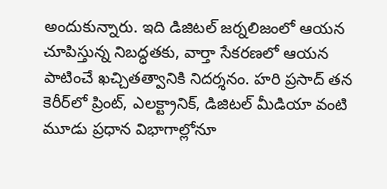అందుకున్నారు. ఇది డిజిటల్ జర్నలిజంలో ఆయన చూపిస్తున్న నిబద్ధతకు, వార్తా సేకరణలో ఆయన పాటించే ఖచ్చితత్వానికి నిదర్శనం. హరి ప్రసాద్ తన కెరీర్‌లో ప్రింట్, ఎలక్ట్రానిక్, డిజిటల్ మీడియా వంటి మూడు ప్రధాన విభాగాల్లోనూ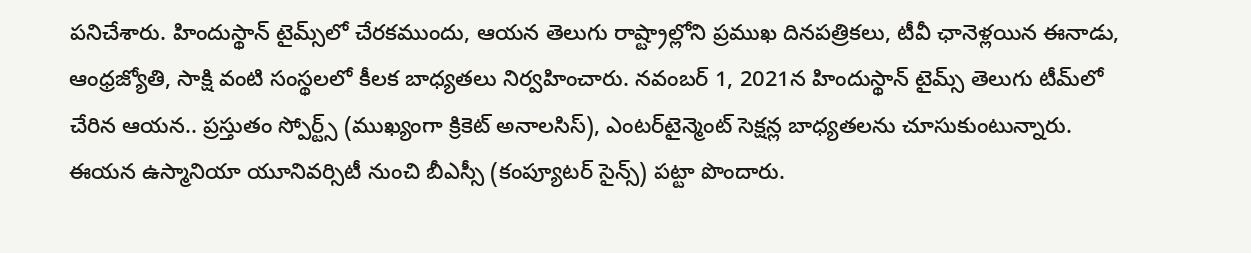పనిచేశారు. హిందుస్థాన్ టైమ్స్‌లో చేరకముందు, ఆయన తెలుగు రాష్ట్రాల్లోని ప్రముఖ దినపత్రికలు, టీవీ ఛానెళ్లయిన ఈనాడు, ఆంధ్రజ్యోతి, సాక్షి వంటి సంస్థలలో కీలక బాధ్యతలు నిర్వహించారు. నవంబర్ 1, 2021న హిందుస్థాన్ టైమ్స్ తెలుగు టీమ్‌లో చేరిన ఆయన.. ప్రస్తుతం స్పోర్ట్స్ (ముఖ్యంగా క్రికెట్ అనాలసిస్), ఎంటర్‌టైన్మెంట్ సెక్షన్ల బాధ్యతలను చూసుకుంటున్నారు. ఈయన ఉస్మానియా యూనివర్సిటీ నుంచి బీఎస్సీ (కంప్యూటర్ సైన్స్) పట్టా పొందారు.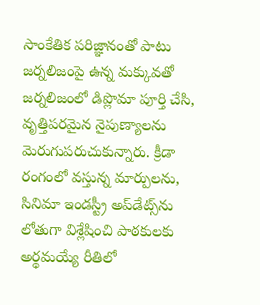సాంకేతిక పరిజ్ఞానంతో పాటు జర్నలిజంపై ఉన్న మక్కువతో జర్నలిజంలో డిప్లొమా పూర్తి చేసి, వృత్తిపరమైన నైపుణ్యాలను మెరుగుపరుచుకున్నారు. క్రీడా రంగంలో వస్తున్న మార్పులను, సినిమా ఇండస్ట్రీ అప్‌డేట్స్‌ను లోతుగా విశ్లేషించి పాఠకులకు అర్థమయ్యే రీతిలో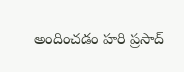అందించడం హరి ప్రసాద్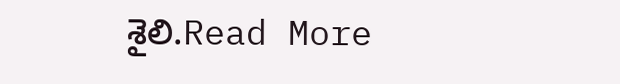శైలి.Read More